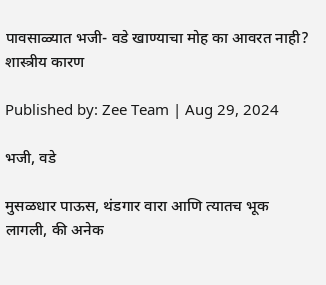पावसाळ्यात भजी- वडे खाण्याचा मोह का आवरत नाही? शास्त्रीय कारण

Published by: Zee Team | Aug 29, 2024

भजी, वडे

मुसळधार पाऊस, थंडगार वारा आणि त्यातच भूक लागली, की अनेक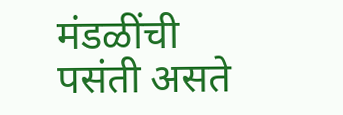मंडळींची पसंती असते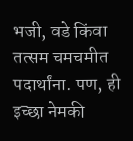भजी, वडे किंवा तत्सम चमचमीत पदार्थांना. पण, ही इच्छा नेमकी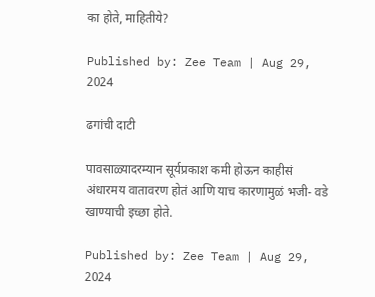का होते, माहितीये?

Published by: Zee Team | Aug 29, 2024

ढगांची दाटी

पावसाळ्यादरम्यान सूर्यप्रकाश कमी होऊन काहीसं अंधारमय वातावरण होतं आणि याच कारणामुळं भजी- वडे खाण्याची इच्छा होते.

Published by: Zee Team | Aug 29, 2024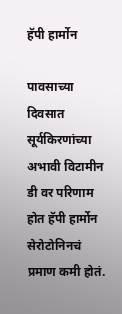हॅपी हार्मोन

पावसाच्या दिवसात सूर्यकिरणांच्या अभावी विटामीन डी वर परिणाम होत हॅपी हार्मोन सेरोटोनिनचं प्रमाण कमी होतं.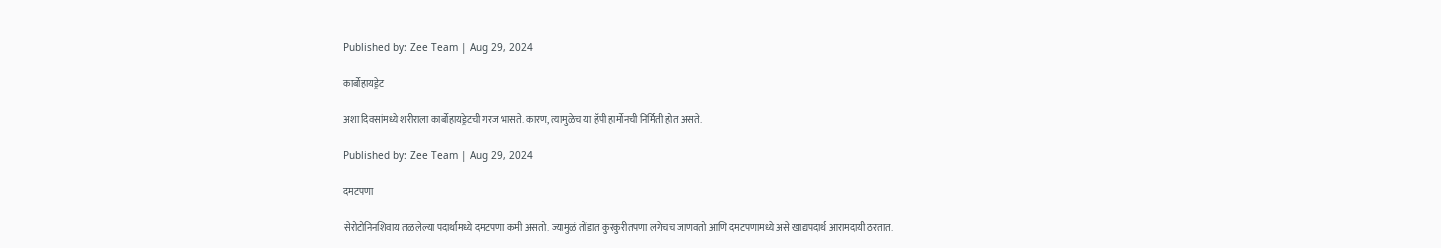Published by: Zee Team | Aug 29, 2024

कार्बोहायड्रेट

अशा दिवसांमध्ये शरीराला कार्बोहायड्रेटची गरज भासते. कारण, त्यामुळेच या हॅपी हार्मोनची निर्मिती होत असते.

Published by: Zee Team | Aug 29, 2024

दमटपणा

सेरोटोनिनशिवाय तळलेल्या पदार्थांमध्ये दमटपणा कमी असतो. ज्यामुळं तोंडात कुरकुरीतपणा लगेचच जाणवतो आणि दमटपणामध्ये असे खाद्यपदार्थ आरामदायी ठरतात.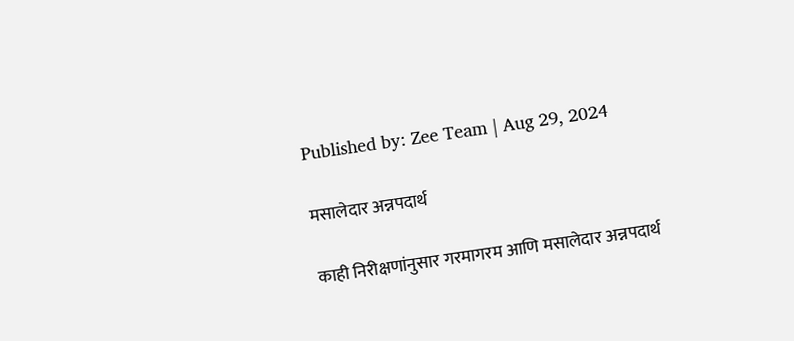Published by: Zee Team | Aug 29, 2024

मसालेदार अन्नपदार्थ

काही निरीक्षणांनुसार गरमागरम आणि मसालेदार अन्नपदार्थ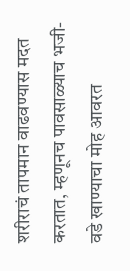शरीराचं तापमान वाढवण्यास मदत करतात, म्हणूनच पावसाळ्याच भजी- वडे खाण्याचा मोह आवरत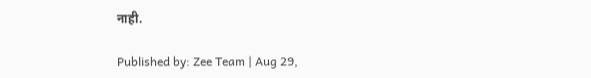नाही.

Published by: Zee Team | Aug 29,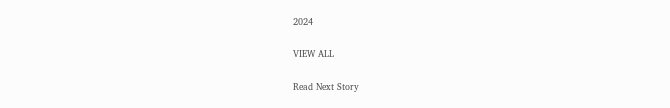2024

VIEW ALL

Read Next Story